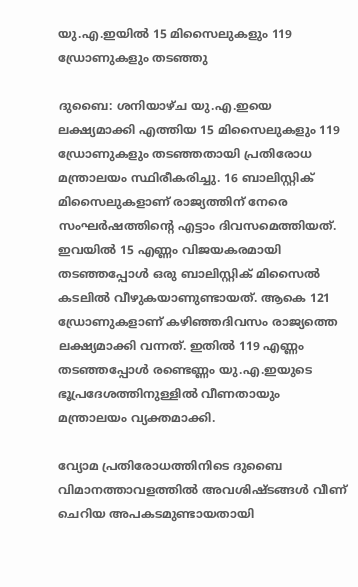യു.എ.ഇയിൽ 15 മിസൈലുകളും 119 ഡ്രോണുകളും തടഞ്ഞു

ദുബൈ: ശനിയാഴ്ച യു.എ.ഇയെ ലക്ഷ്യമാക്കി എത്തിയ 15 മിസൈലുകളും 119 ഡ്രോണുകളും തടഞ്ഞതായി പ്രതിരോധ മന്ത്രാലയം സ്ഥിരീകരിച്ചു. 16 ബാലിസ്റ്റിക് മിസൈലുകളാണ് രാജ്യത്തിന് നേരെ സംഘർഷത്തിന്‍റെ എട്ടാം ദിവസമെത്തിയത്. ഇവയിൽ 15 എണ്ണം വിജയകരമായി തടഞ്ഞപ്പോൾ ഒരു ബാലിസ്റ്റിക് മിസൈൽ കടലിൽ വീഴുകയാണുണ്ടായത്. ആകെ 121 ഡ്രോണുകളാണ് കഴിഞ്ഞദിവസം രാജ്യത്തെ ലക്ഷ്യമാക്കി വന്നത്. ഇതിൽ 119 എണ്ണം തടഞ്ഞപ്പോൾ രണ്ടെണ്ണം യു.എ.ഇയുടെ ഭൂപ്രദേശത്തിനുള്ളിൽ വീണതായും മന്ത്രാലയം വ്യക്തമാക്കി.

വ്യോമ പ്രതിരോധത്തിനിടെ ദുബൈ വിമാനത്താവളത്തിൽ അവശിഷ്ടങ്ങൾ വീണ് ചെറിയ അപകടമുണ്ടായതായി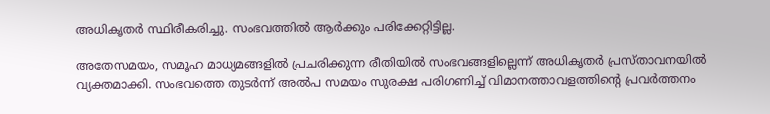അധികൃതർ സ്ഥിരീകരിച്ചു. സംഭവത്തിൽ ആർക്കും പരിക്കേറ്റിട്ടില്ല.

അതേസമയം, സമൂഹ മാധ്യമങ്ങളിൽ പ്രചരിക്കുന്ന രീതിയിൽ സംഭവങ്ങളില്ലെന്ന് അധികൃതർ പ്രസ്താവനയിൽ വ്യക്തമാക്കി. സംഭവത്തെ തുടർന്ന് അൽപ സമയം സുരക്ഷ പരിഗണിച്ച് വിമാനത്താവളത്തിന്‍റെ പ്രവർത്തനം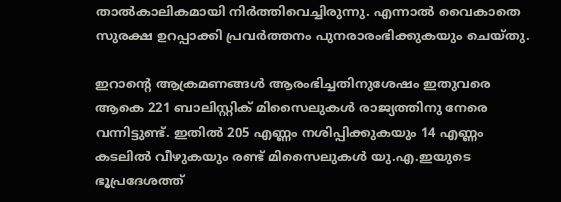താൽകാലികമായി നിർത്തിവെച്ചിരുന്നു. എന്നാൽ വൈകാതെ സുരക്ഷ ഉറപ്പാക്കി പ്രവർത്തനം പുനരാരംഭിക്കുകയും ചെയ്തു.

ഇറാന്റെ ആക്രമണങ്ങൾ ആരംഭിച്ചതിനുശേഷം ഇതുവരെ ആകെ 221 ബാലിസ്റ്റിക് മിസൈലുകൾ രാജ്യത്തിനു നേരെ വന്നിട്ടുണ്ട്. ഇതിൽ 205 എണ്ണം നശിപ്പിക്കുകയും 14 എണ്ണം കടലിൽ വീഴുകയും രണ്ട് മിസൈലുകൾ യു.എ.ഇയുടെ ഭൂപ്രദേശത്ത്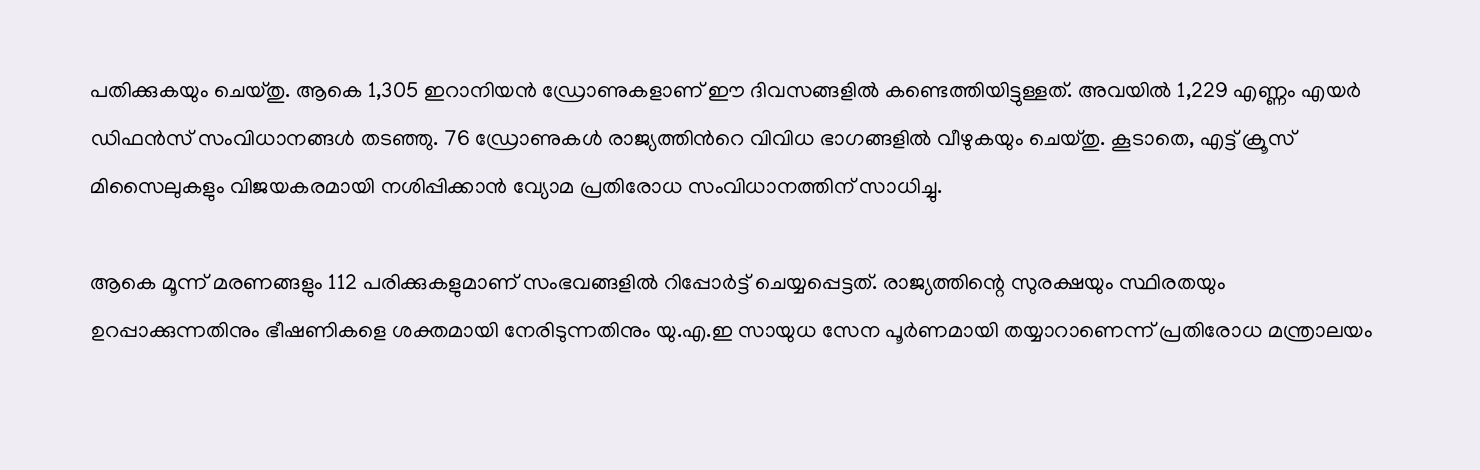പതിക്കുകയും ചെയ്തു. ആകെ 1,305 ഇറാനിയൻ ഡ്രോണുകളാണ് ഈ ദിവസങ്ങളിൽ കണ്ടെത്തിയിട്ടുള്ളത്. അവയിൽ 1,229 എണ്ണം എയർ ഡിഫൻസ് സംവിധാനങ്ങൾ തടഞ്ഞു. 76 ഡ്രോണുകൾ രാജ്യത്തിന്‍റെ വിവിധ ഭാഗങ്ങളിൽ വീഴുകയും ചെയ്തു. കൂടാതെ, എട്ട് ക്രൂസ് മിസൈലുകളും വിജയകരമായി നശിപ്പിക്കാൻ വ്യോമ പ്രതിരോധ സംവിധാനത്തിന് സാധിച്ചു.

ആകെ മൂന്ന് മരണങ്ങളും 112 പരിക്കുകളുമാണ് സംഭവങ്ങളിൽ റിപ്പോർട്ട് ചെയ്യപ്പെട്ടത്. രാജ്യത്തിന്റെ സുരക്ഷയും സ്ഥിരതയും ഉറപ്പാക്കുന്നതിനും ഭീഷണികളെ ശക്തമായി നേരിടുന്നതിനും യു.എ.ഇ സായുധ സേന പൂർണമായി തയ്യാറാണെന്ന് പ്രതിരോധ മന്ത്രാലയം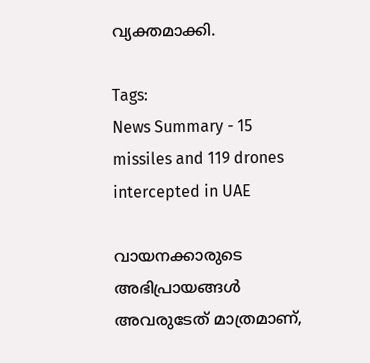വ്യക്തമാക്കി.

Tags:
News Summary - 15 missiles and 119 drones intercepted in UAE

വായനക്കാരുടെ അഭിപ്രായങ്ങള്‍ അവരുടേത് മാത്രമാണ്,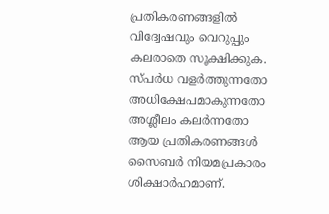പ്രതികരണങ്ങളിൽ വിദ്വേഷവും വെറുപ്പും കലരാതെ സൂക്ഷിക്കുക. സ്പർധ വളർത്തുന്നതോ അധിക്ഷേപമാകുന്നതോ അശ്ലീലം കലർന്നതോ ആയ പ്രതികരണങ്ങൾ സൈബർ നിയമപ്രകാരം ശിക്ഷാർഹമാണ്.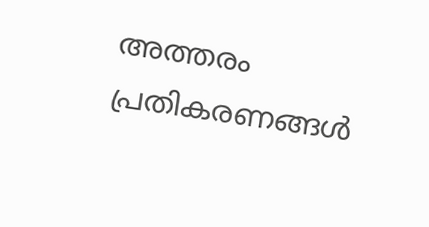അത്തരം പ്രതികരണങ്ങൾ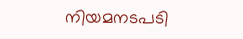നിയമനടപടി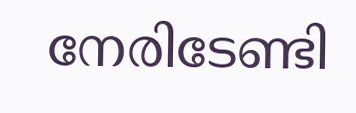നേരിടേണ്ടി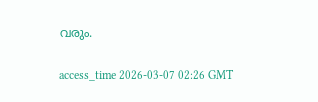വരും.

access_time 2026-03-07 02:26 GMT